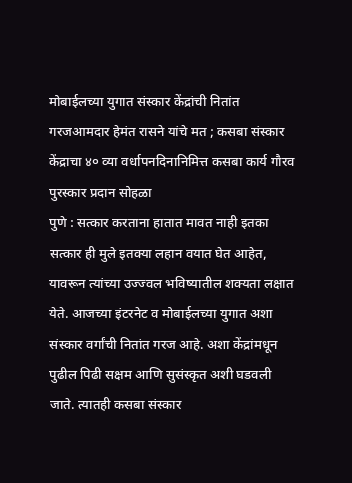मोबाईलच्या युगात संस्कार केंद्रांची नितांत गरजआमदार हेमंत रासने यांचे मत ; कसबा संस्कार केंद्राचा ४० व्या वर्धापनदिनानिमित्त कसबा कार्य गौरव पुरस्कार प्रदान सोहळा
पुणे : सत्कार करताना हातात मावत नाही इतका सत्कार ही मुले इतक्या लहान वयात घेत आहेत, यावरून त्यांच्या उज्ज्वल भविष्यातील शक्यता लक्षात येते. आजच्या इंटरनेट व मोबाईलच्या युगात अशा संस्कार वर्गांची नितांत गरज आहे. अशा केंद्रांमधून पुढील पिढी सक्षम आणि सुसंस्कृत अशी घडवली जाते. त्यातही कसबा संस्कार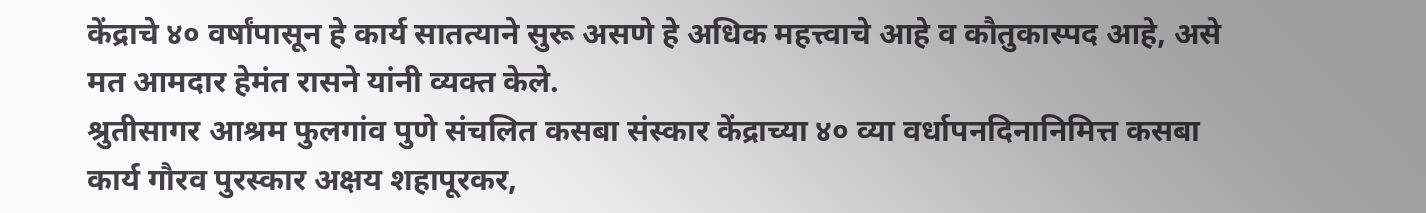केंद्राचे ४० वर्षांपासून हे कार्य सातत्याने सुरू असणे हे अधिक महत्त्वाचे आहे व कौतुकास्पद आहे, असे मत आमदार हेमंत रासने यांनी व्यक्त केले.
श्रुतीसागर आश्रम फुलगांव पुणे संचलित कसबा संस्कार केंद्राच्या ४० व्या वर्धापनदिनानिमित्त कसबा कार्य गौरव पुरस्कार अक्षय शहापूरकर,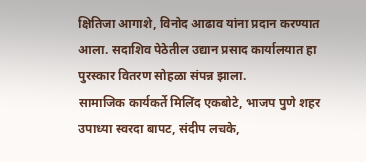क्षितिजा आगाशे, विनोद आढाव यांना प्रदान करण्यात आला. सदाशिव पेठेतील उद्यान प्रसाद कार्यालयात हा पुरस्कार वितरण सोहळा संपन्न झाला.
सामाजिक कार्यकर्ते मिलिंद एकबोटे, भाजप पुणे शहर उपाध्या स्वरदा बापट, संदीप लचके,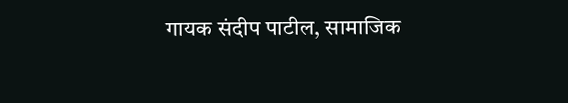गायक संदीप पाटील, सामाजिक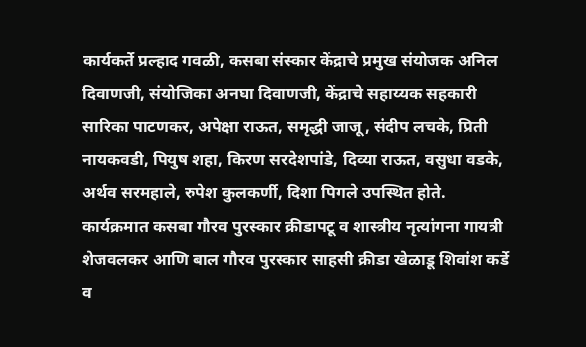कार्यकर्ते प्रल्हाद गवळी, कसबा संस्कार केंद्राचे प्रमुख संयोजक अनिल दिवाणजी, संयोजिका अनघा दिवाणजी, केंद्राचे सहाय्यक सहकारी सारिका पाटणकर, अपेक्षा राऊत, समृद्धी जाजू, संदीप लचके, प्रिती नायकवडी, पियुष शहा, किरण सरदेशपांडे, दिव्या राऊत, वसुधा वडके, अर्थव सरमहाले, रुपेश कुलकर्णी, दिशा पिगले उपस्थित होते. कार्यक्रमात कसबा गौरव पुरस्कार क्रीडापटू व शास्त्रीय नृत्यांगना गायत्री शेजवलकर आणि बाल गौरव पुरस्कार साहसी क्रीडा खेळाडू शिवांश कर्डे व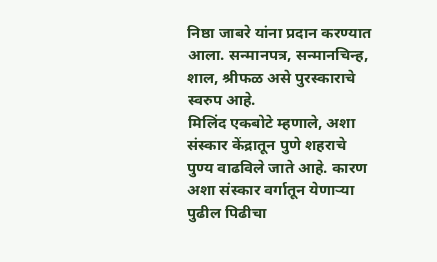निष्ठा जाबरे यांना प्रदान करण्यात आला. सन्मानपत्र, सन्मानचिन्ह, शाल, श्रीफळ असे पुरस्काराचे स्वरुप आहे.
मिलिंद एकबोटे म्हणाले, अशा संस्कार केंद्रातून पुणे शहराचे पुण्य वाढविले जाते आहे. कारण अशा संस्कार वर्गातून येणाऱ्या पुढील पिढीचा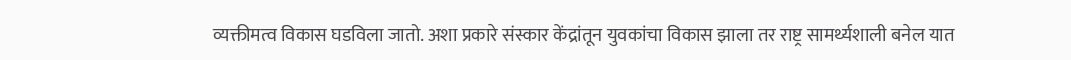व्यक्तीमत्व विकास घडविला जातो. अशा प्रकारे संस्कार केंद्रांतून युवकांचा विकास झाला तर राष्ट्र सामर्थ्यशाली बनेल यात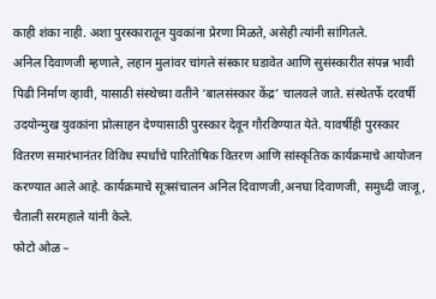काही शंका नाही. अशा पुरस्कारातून युवकांना प्रेरणा मिळते, असेही त्यांनी सांगितले.
अनिल दिवाणजी म्हणाले, लहान मुलांवर चांगले संस्कार घडावेत आणि सुसंस्कारीत संपन्न भावी पिढी निर्माण व्हावी, यासाठी संस्थेच्या वतीने ‘बालसंस्कार केंद्र’ चालवले जाते. संस्थेतर्फे दरवर्षी उदयोन्मुख युवकांना प्रोत्साहन देण्यासाठी पुरस्कार देवून गौरविण्यात येते. यावर्षीही पुरस्कार वितरण समारंभानंतर विविध स्पर्धांचे पारितोषिक वितरण आणि सांस्कृतिक कार्यक्रमाचे आयोजन करण्यात आले आहे. कार्यक्रमाचे सूत्रसंचालन अनिल दिवाणजी,अनघा दिवाणजी, समुध्दी जाजू, चैताली सरमहाले यांनी केले.
फोटो ओळ –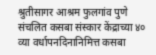श्रुतीसागर आश्रम फुलगांव पुणे संचलित कसबा संस्कार केंद्राच्या ४० व्या वर्धापनदिनानिमित्त कसबा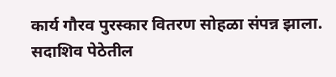कार्य गौरव पुरस्कार वितरण सोहळा संपन्न झाला. सदाशिव पेठेतील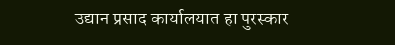उद्यान प्रसाद कार्यालयात हा पुरस्कार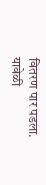वितरण पार पडला. यावेळी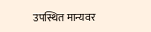उपस्थित मान्यवर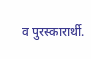व पुरस्कारार्थी.